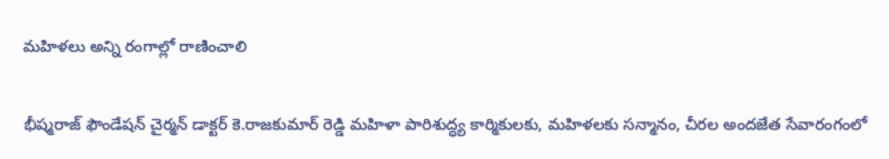మహిళలు అన్ని రంగాల్లో రాణించాలి

భీష్మరాజ్ ఫౌండేషన్ చైర్మన్ డాక్టర్ కె.రాజకుమార్ రెడ్డి మహిళా పారిశుద్ధ్య కార్మికులకు, మహిళలకు సన్మానం, చీరల అందజేత సేవారంగంలో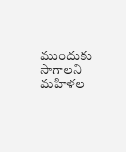ముందుకు సాగాలని మహిళల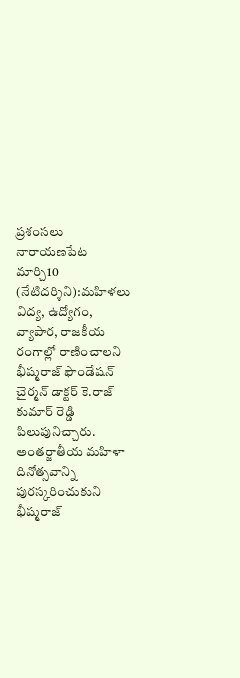ప్రశంసలు నారాయణపేట మార్చి10 (నేటిదర్శిని):మహిళలు విద్య, ఉద్యోగం, వ్యాపార, రాజకీయ రంగాల్లో రాణించాలని భీష్మరాజ్ ఫౌండేషన్ చైర్మన్ డాక్టర్ కె.రాజ్ కుమార్ రెడ్డి పిలుపునిచ్చారు. అంతర్జాతీయ మహిళా దినోత్సవాన్ని పురస్కరించుకుని భీష్మరాజ్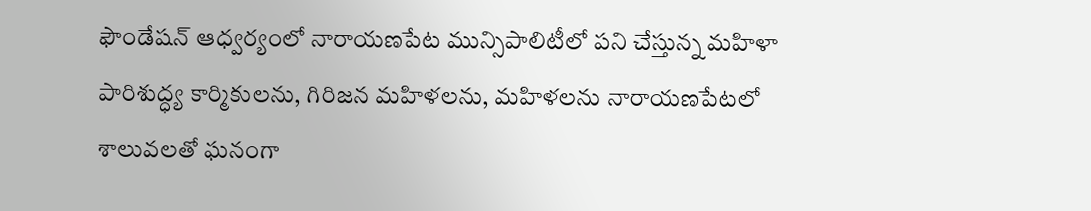ఫౌండేషన్ ఆధ్వర్యంలో నారాయణపేట మున్సిపాలిటీలో పని చేస్తున్న మహిళా పారిశుద్ధ్య కార్మికులను, గిరిజన మహిళలను, మహిళలను నారాయణపేటలో శాలువలతో ఘనంగా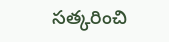సత్కరించి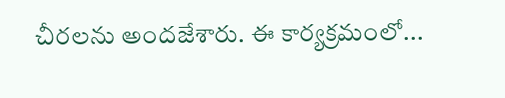చీరలను అందజేశారు. ఈ కార్యక్రమంలో...